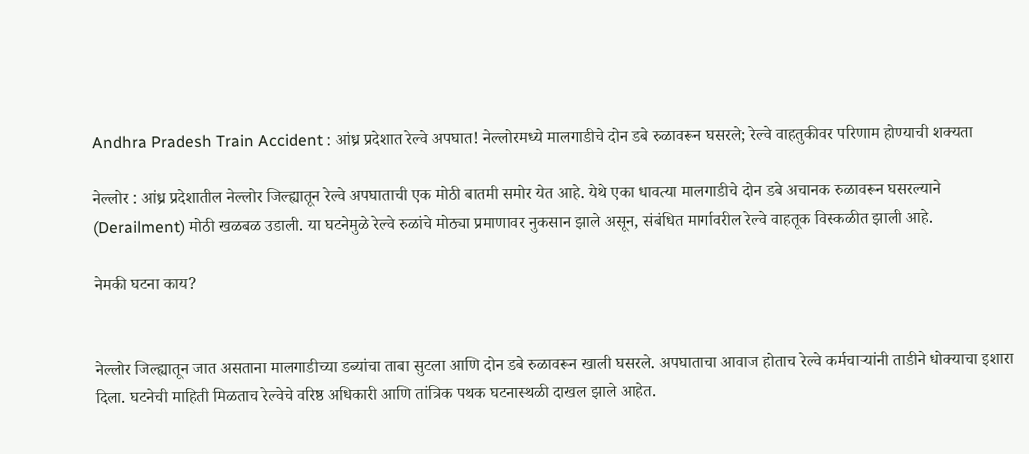Andhra Pradesh Train Accident : आंध्र प्रदेशात रेल्वे अपघात! नेल्लोरमध्ये मालगाडीचे दोन डबे रुळावरून घसरले; रेल्वे वाहतुकीवर परिणाम होण्याची शक्यता

नेल्लोर : आंध्र प्रदेशातील नेल्लोर जिल्ह्यातून रेल्वे अपघाताची एक मोठी बातमी समोर येत आहे. येथे एका धावत्या मालगाडीचे दोन डबे अचानक रुळावरून घसरल्याने (Derailment) मोठी खळबळ उडाली. या घटनेमुळे रेल्वे रुळांचे मोठ्या प्रमाणावर नुकसान झाले असून, संबंधित मार्गावरील रेल्वे वाहतूक विस्कळीत झाली आहे.

नेमकी घटना काय?


नेल्लोर जिल्ह्यातून जात असताना मालगाडीच्या डब्यांचा ताबा सुटला आणि दोन डबे रुळावरून खाली घसरले. अपघाताचा आवाज होताच रेल्वे कर्मचाऱ्यांनी ताडीने धोक्याचा इशारा दिला. घटनेची माहिती मिळताच रेल्वेचे वरिष्ठ अधिकारी आणि तांत्रिक पथक घटनास्थळी दाखल झाले आहेत.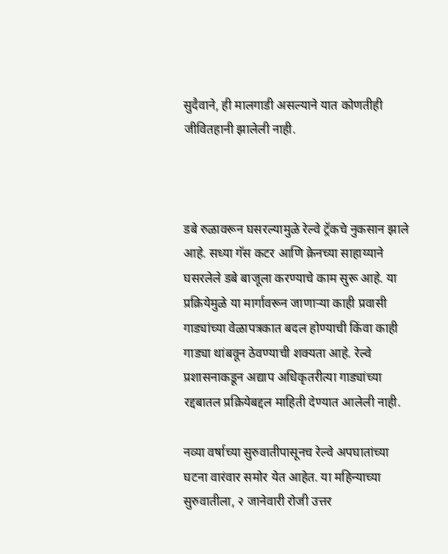सुदैवाने, ही मालगाडी असल्याने यात कोणतीही जीवितहानी झालेली नाही.



डबे रुळावरून घसरल्यामुळे रेल्वे ट्रॅकचे नुकसान झाले आहे. सध्या गॅस कटर आणि क्रेनच्या साहाय्याने घसरलेले डबे बाजूला करण्याचे काम सुरू आहे. या प्रक्रियेमुळे या मार्गावरून जाणाऱ्या काही प्रवासी गाड्यांच्या वेळापत्रकात बदल होण्याची किंवा काही गाड्या थांबवून ठेवण्याची शक्यता आहे. रेल्वे प्रशासनाकडून अद्याप अधिकृतरीत्या गाड्यांच्या रद्दबातल प्रक्रियेबद्दल माहिती देण्यात आलेली नाही.

नव्या वर्षाच्या सुरुवातीपासूनच रेल्वे अपघातांच्या घटना वारंवार समोर येत आहेत. या महिन्याच्या सुरुवातीला, २ जानेवारी रोजी उत्तर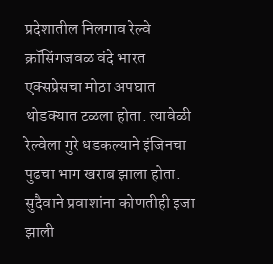प्रदेशातील निलगाव रेल्वे क्रॉसिंगजवळ वंदे भारत एक्सप्रेसचा मोठा अपघात थोडक्यात टळला होता. त्यावेळी रेल्वेला गुरे धडकल्याने इंजिनचा पुढचा भाग खराब झाला होता. सुदैवाने प्रवाशांना कोणतीही इजा झाली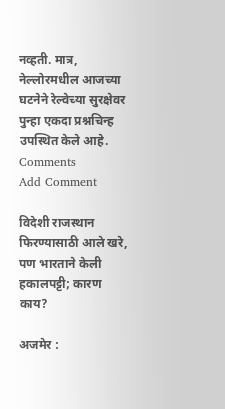नव्हती. मात्र, नेल्लोरमधील आजच्या घटनेने रेल्वेच्या सुरक्षेवर पुन्हा एकदा प्रश्नचिन्ह उपस्थित केले आहे.
Comments
Add Comment

विदेशी राजस्थान फिरण्यासाठी आले खरे, पण भारताने केली हकालपट्टी; कारण काय?

अजमेर :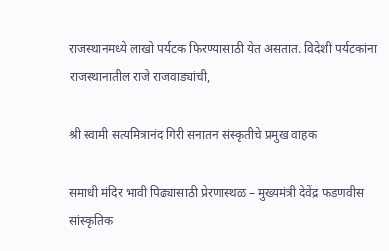राजस्थानमध्ये लाखो पर्यटक फिरण्यासाठी येत असतात. विदेशी पर्यटकांना राजस्थानातील राजे राजवाड्यांची,

श्री स्वामी सत्यमित्रानंद गिरी सनातन संस्कृतीचे प्रमुख वाहक

समाधी मंदिर भावी पिढ्यासाठी प्रेरणास्थळ – मुख्यमंत्री देवेंद्र फडणवीस सांस्कृतिक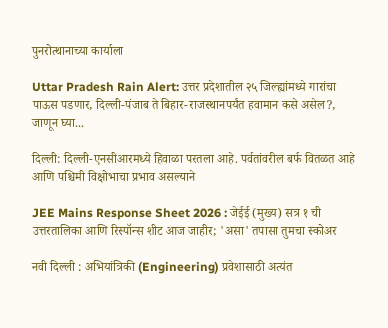पुनरोत्थानाच्या कार्याला

Uttar Pradesh Rain Alert: उत्तर प्रदेशातील २५ जिल्ह्यांमध्ये गारांचा पाऊस पडणार, दिल्ली-पंजाब ते बिहार-राजस्थानपर्यंत हवामान कसे असेल?, जाणून घ्या...

दिल्ली: दिल्ली-एनसीआरमध्ये हिवाळा परतला आहे. पर्वतांवरील बर्फ वितळत आहे आणि पश्चिमी विक्षोभाचा प्रभाव असल्याने

JEE Mains Response Sheet 2026 : जेईई (मुख्य) सत्र १ ची उत्तरतालिका आणि रिस्पॉन्स शीट आज जाहीर; 'असा' तपासा तुमचा स्कोअर

नवी दिल्ली : अभियांत्रिकी (Engineering) प्रवेशासाठी अत्यंत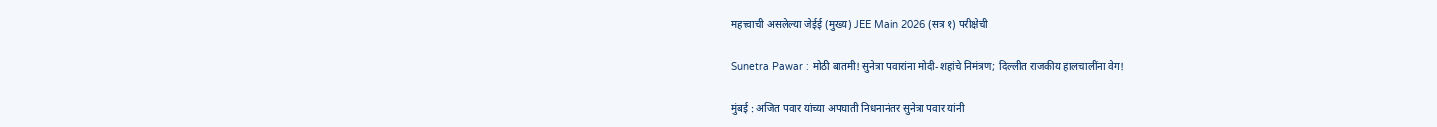महत्त्वाची असलेल्या जेईई (मुख्य) JEE Main 2026 (सत्र १) परीक्षेची

Sunetra Pawar : मोठी बातमी! सुनेत्रा पवारांना मोदी-शहांचे निमंत्रण; दिल्लीत राजकीय हालचालींना वेग!

मुंबई : अजित पवार यांच्या अपघाती निधनानंतर सुनेत्रा पवार यांनी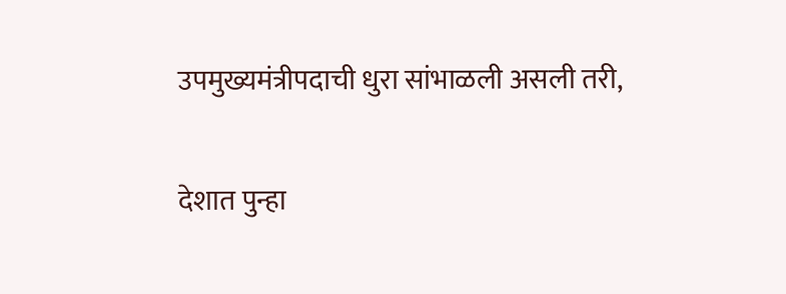उपमुख्यमंत्रीपदाची धुरा सांभाळली असली तरी,

देशात पुन्हा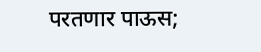परतणार पाऊस;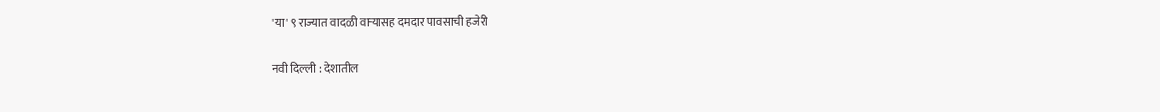'या' ९ राज्यात वादळी वाऱ्यासह दमदार पावसाची हजेरी

नवी दिल्ली : देशातील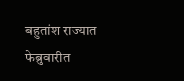बहुतांश राज्यात फेब्रुवारीत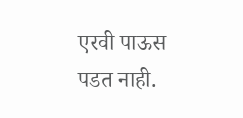एरवी पाऊस पडत नाही.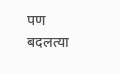पण बदलत्या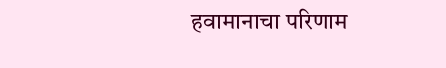हवामानाचा परिणाम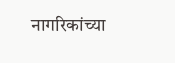नागरिकांच्या